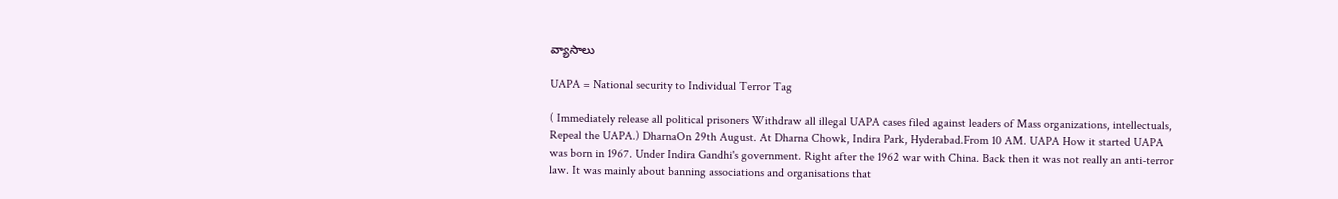వ్యాసాలు

UAPA = National security to Individual Terror Tag

( Immediately release all political prisoners Withdraw all illegal UAPA cases filed against leaders of Mass organizations, intellectuals, Repeal the UAPA.) DharnaOn 29th August. At Dharna Chowk, Indira Park, Hyderabad.From 10 AM. UAPA How it started UAPA was born in 1967. Under Indira Gandhi's government. Right after the 1962 war with China. Back then it was not really an anti-terror law. It was mainly about banning associations and organisations that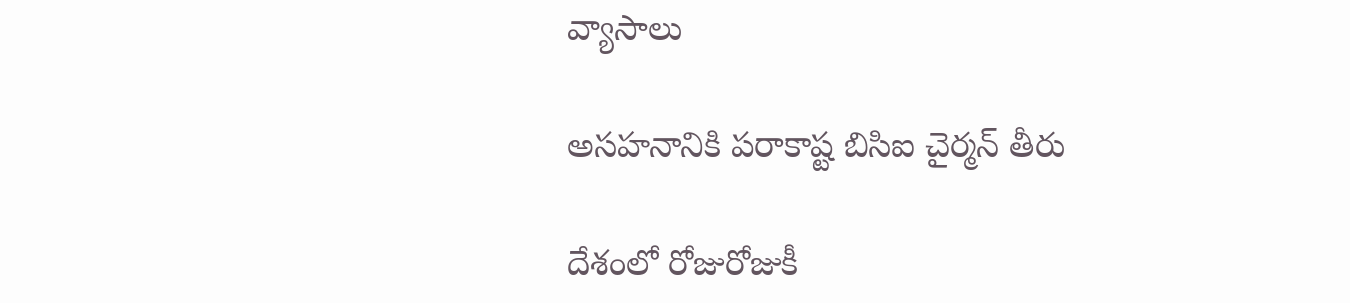వ్యాసాలు

అసహనానికి పరాకాష్ట బిసిఐ చైర్మన్ తీరు

దేశంలో రోజురోజుకీ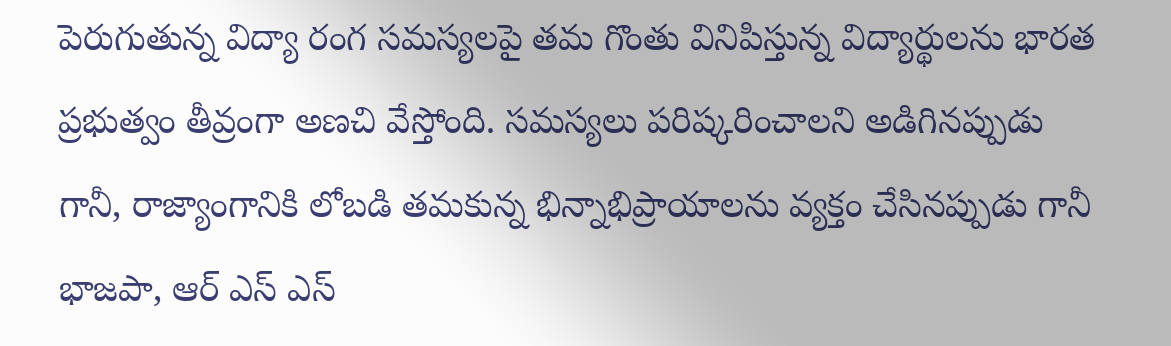పెరుగుతున్న విద్యా రంగ సమస్యలపై తమ గొంతు వినిపిస్తున్న విద్యార్థులను భారత ప్రభుత్వం తీవ్రంగా అణచి వేస్తోంది. సమస్యలు పరిష్కరించాలని అడిగినప్పుడు గానీ, రాజ్యాంగానికి లోబడి తమకున్న భిన్నాభిప్రాయాలను వ్యక్తం చేసినప్పుడు గానీ భాజపా, ఆర్ ఎస్ ఎస్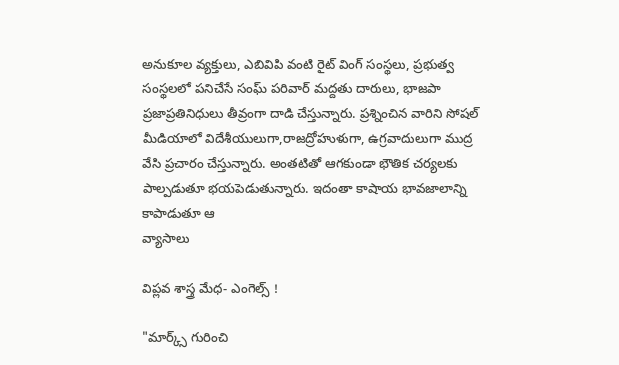అనుకూల వ్యక్తులు, ఎబివిపి వంటి రైట్ వింగ్ సంస్థలు, ప్రభుత్వ సంస్థలలో పనిచేసే సంఘ్ పరివార్ మద్దతు దారులు, భాజపా ప్రజాప్రతినిధులు తీవ్రంగా దాడి చేస్తున్నారు. ప్రశ్నించిన వారిని సోషల్ మీడియాలో విదేశీయులుగా,రాజద్రోహుళుగా, ఉగ్రవాదులుగా ముద్ర వేసి ప్రచారం చేస్తున్నారు. అంతటితో ఆగకుండా భౌతిక చర్యలకు పాల్పడుతూ భయపెడుతున్నారు. ఇదంతా కాషాయ భావజాలాన్ని కాపాడుతూ ఆ
వ్యాసాలు

విప్లవ శాస్త్ర మేధ- ఎంగెల్స్ !

"మార్క్స్ గురించి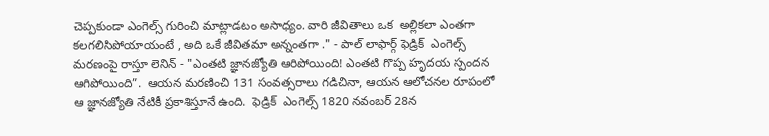చెప్పకుండా ఎంగెల్స్ గురించి మాట్లాడటం అసాధ్యం. వారి జీవితాలు ఒక  అల్లికలా ఎంతగా కలగలిసిపోయాయంటే , అది ఒకే జీవితమా అన్నంతగా ." - పాల్ లాఫార్గ్ ఫెడ్రిక్  ఎంగెల్స్ మరణంపై రాస్తూ లెనిన్ - "ఎంతటి జ్ఞానజ్యోతి ఆరిపోయింది! ఎంతటి గొప్ప హృదయ స్పందన ఆగిపోయింది”.  ఆయన మరణించి 131 సంవత్సరాలు గడిచినా, ఆయన ఆలోచనల రూపంలో ఆ జ్ఞానజ్యోతి నేటికీ ప్రకాశిస్తూనే ఉంది.  ఫెడ్రిక్  ఎంగెల్స్ 1820 నవంబర్ 28న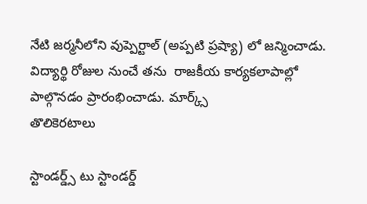నేటి జర్మనీలోని వుప్పెర్టాల్ (అప్పటి ప్రష్యా) లో జన్మించాడు. విద్యార్థి రోజుల నుంచే తను  రాజకీయ కార్యకలాపాల్లో పాల్గొనడం ప్రారంభించాడు. మార్క్స్
తొలికెరటాలు

స్టాండర్డ్స్ టు స్టాండర్డ్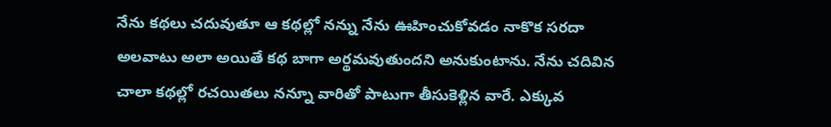నేను కథలు చదువుతూ ఆ కథల్లో నన్ను నేను ఊహించుకోవడం నాకొక సరదా అలవాటు అలా అయితే కథ బాగా అర్థమవుతుందని అనుకుంటాను. నేను చదివిన చాలా కథల్లో రచయితలు నన్నూ వారితో పాటుగా తీసుకెళ్లిన వారే. ఎక్కువ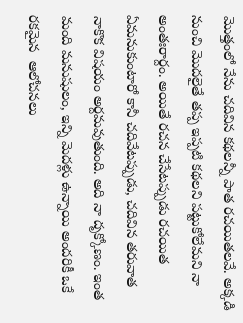మొత్తంలో నేను చదివిన కథలన్నీ పాత రచయితలవే. అక్కడి నుంచి మొదలైతే తప్ప ఇప్పటి కథలని పట్టుకోలేమని నా అంతఃరార్దం. అయితే రచన చేసేటప్పుడు రచయిత ఏమనుకుంటారో కానీ చదివేటప్పుడు, చదివిన తరువాత నాకొక విషయం అర్దమవుతుంది. అది నా దృక్కోణం. ఇంత మంది మనుషులం, ఇన్ని మెదళ్లు ఉన్నాయి అందరికీ ఒకే రకమైన  ఆలోచనలు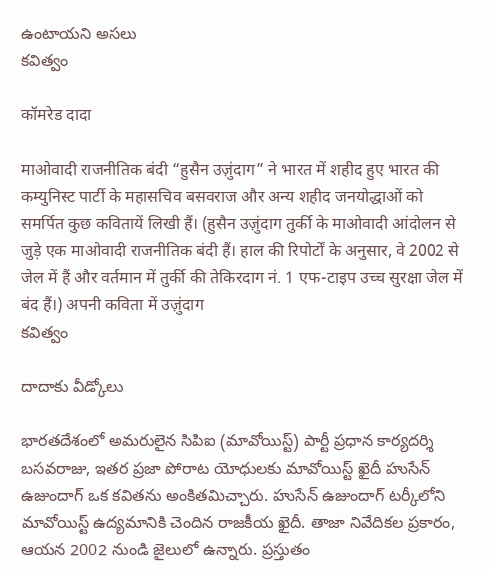ఉంటాయని అసలు
కవిత్వం

कॉमरेड दादा

माओवादी राजनीतिक बंदी “हुसैन उज़ुंदाग” ने भारत में शहीद हुए भारत की कम्युनिस्ट पार्टी के महासचिव बसवराज और अन्य शहीद जनयोद्धाओं को समर्पित कुछ कवितायें लिखी हैं। (हुसैन उज़ुंदाग तुर्की के माओवादी आंदोलन से जुड़े एक माओवादी राजनीतिक बंदी हैं। हाल की रिपोर्टों के अनुसार, वे 2002 से जेल में हैं और वर्तमान में तुर्की की तेकिरदाग नं. 1 एफ-टाइप उच्च सुरक्षा जेल में बंद हैं।) अपनी कविता में उज़ुंदाग
కవిత్వం

దాదాకు వీడ్కోలు

భారతదేశంలో అమరులైన సిపిఐ (మావోయిస్ట్) పార్టీ ప్రధాన కార్యదర్శి బసవరాజు, ఇతర ప్రజా పోరాట యోధులకు మావోయిస్ట్ ఖైదీ హుసేన్ ఉజుందాగ్ ఒక కవితను అంకితమిచ్చారు. హుసేన్ ఉజుందాగ్ టర్కీలోని మావోయిస్ట్ ఉద్యమానికి చెందిన రాజకీయ ఖైదీ. తాజా నివేదికల ప్రకారం, ఆయన 2002 నుండి జైలులో ఉన్నారు. ప్రస్తుతం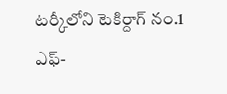టర్కీలోని టెకిర్దాగ్ నం.1 ఎఫ్-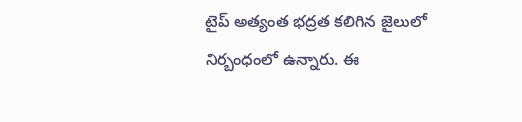టైప్ అత్యంత భద్రత కలిగిన జైలులో నిర్బంధంలో ఉన్నారు. ఈ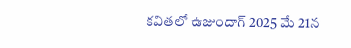కవితలో ఉజుందాగ్ 2025 మే 21న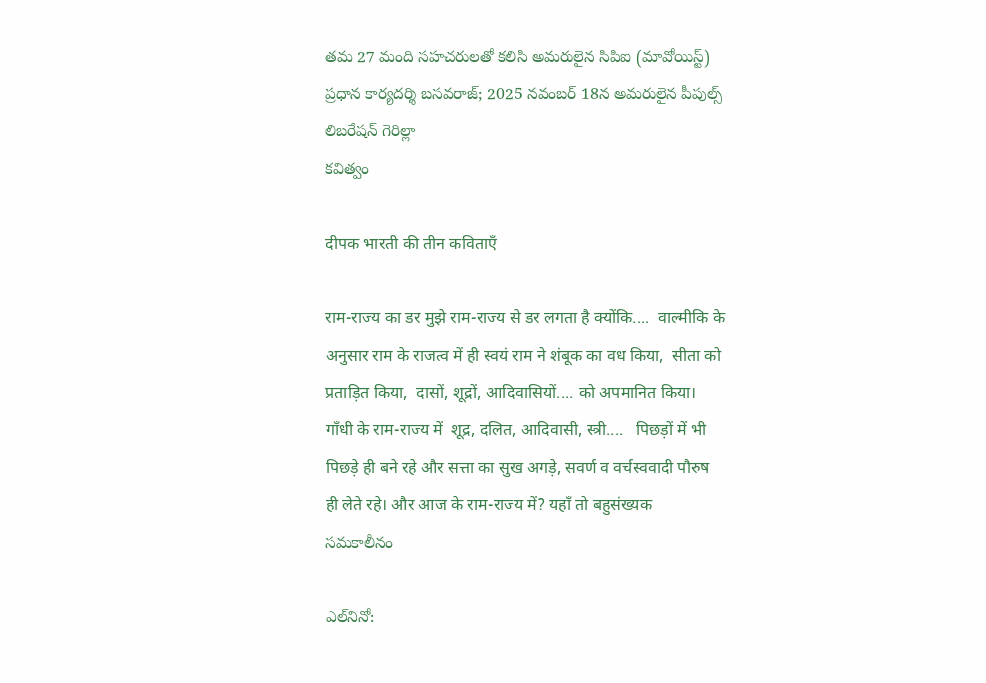తమ 27 మంది సహచరులతో కలిసి అమరులైన సిపిఐ (మావోయిస్ట్) ప్రధాన కార్యదర్శి బసవరాజ్; 2025 నవంబర్ 18న అమరులైన పీపుల్స్ లిబరేషన్ గెరిల్లా
కవిత్వం

दीपक भारती की तीन कविताएँ

राम-राज्य का डर मुझे राम-राज्य से डर लगता है क्योंकि....  वाल्मीकि के अनुसार राम के राजत्व में ही स्वयं राम ने शंबूक का वध किया,  सीता को प्रताड़ित किया,  दासों, शूद्रों, आदिवासियों.... को अपमानित किया।  गाँधी के राम-राज्य में  शूद्र, दलित, आदिवासी, स्त्री....   पिछड़ों में भी पिछड़े ही बने रहे और सत्ता का सुख अगड़े, सवर्ण व वर्चस्ववादी पौरुष ही लेते रहे। और आज के राम-राज्य में? यहाँ तो बहुसंख्यक
సమకాలీనం

ఎల్‌నినో: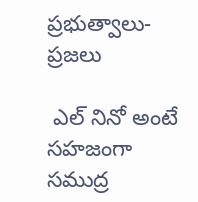ప్రభుత్వాలు- ప్రజలు

 ఎల్ నినో అంటే సహజంగా సముద్ర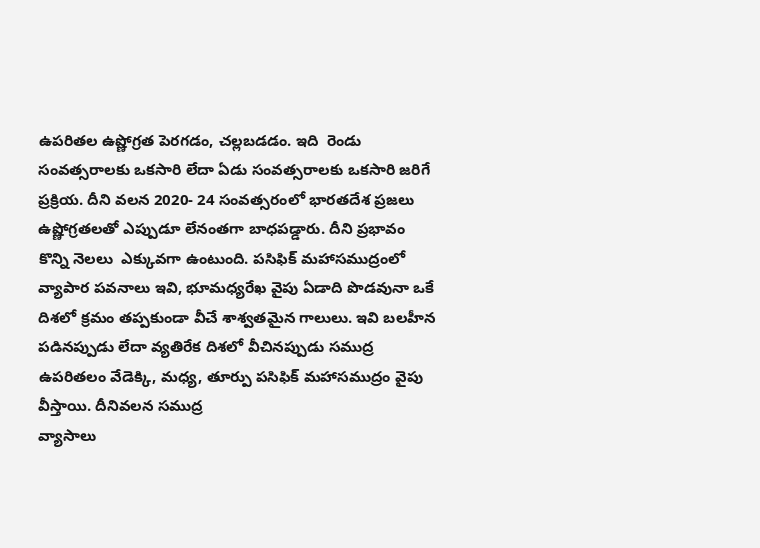ఉపరితల ఉష్ణోగ్రత పెరగడం, చల్లబడడం. ఇది  రెండు సంవత్సరాలకు ఒకసారి లేదా ఏడు సంవత్సరాలకు ఒకసారి జ‌రిగే ప్రక్రియ. దీని వలన 2020- 24 సంవత్సరంలో భారతదేశ ప్రజలు ఉష్ణోగ్రతలతో ఎప్పుడూ లేనంతగా బాధపడ్డారు. దీని ప్రభావం   కొన్ని నెలలు  ఎక్కువ‌గా ఉంటుంది. పసిఫిక్ మహాసముద్రంలో వ్యాపార పవనాలు ఇవి, భూమధ్యరేఖ వైపు ఏడాది పొడవునా ఒకే దిశలో క్రమం తప్పకుండా వీచే శాశ్వతమైన గాలులు. ఇవి బలహీన పడినప్పుడు లేదా వ్యతిరేక దిశలో వీచినప్పుడు సముద్ర ఉపరితలం వేడెక్కి, మధ్య, తూర్పు పసిఫిక్ మహాసముద్రం వైపు వీస్తాయి. దీనివలన సముద్ర
వ్యాసాలు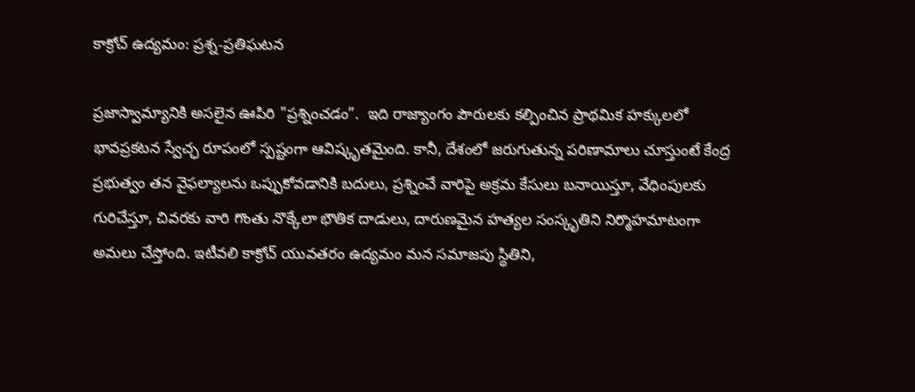కాక్రోచ్ ఉద్య‌మం: ప్రశ్న-ప్రతిఘటన

ప్రజాస్వామ్యానికి అసలైన ఊపిరి "ప్రశ్నించడం”.  ఇది రాజ్యాంగం పౌరులకు కల్పించిన ప్రాథమిక హక్కులలో భావప్రకటన స్వేచ్ఛ రూపంలో స్పష్టంగా ఆవిష్కృతమైంది. కానీ, దేశంలో జరుగుతున్న పరిణామాలు చూస్తుంటే కేంద్ర ప్రభుత్వం తన వైఫల్యాలను ఒప్పుకోవడానికి బదులు, ప్రశ్నించే వారిపై అక్రమ కేసులు బనాయిస్తూ, వేధింపులకు గురిచేస్తూ, చివరకు వారి గొంతు నొక్కేలా భౌతిక దాడులు, దారుణమైన హత్యల సంస్కృతిని నిర్మొహమాటంగా అమలు చేస్తోంది. ఇటీవ‌లి కాక్రోచ్ యువ‌త‌రం ఉద్య‌మం మ‌న స‌మాజ‌పు స్థితిని,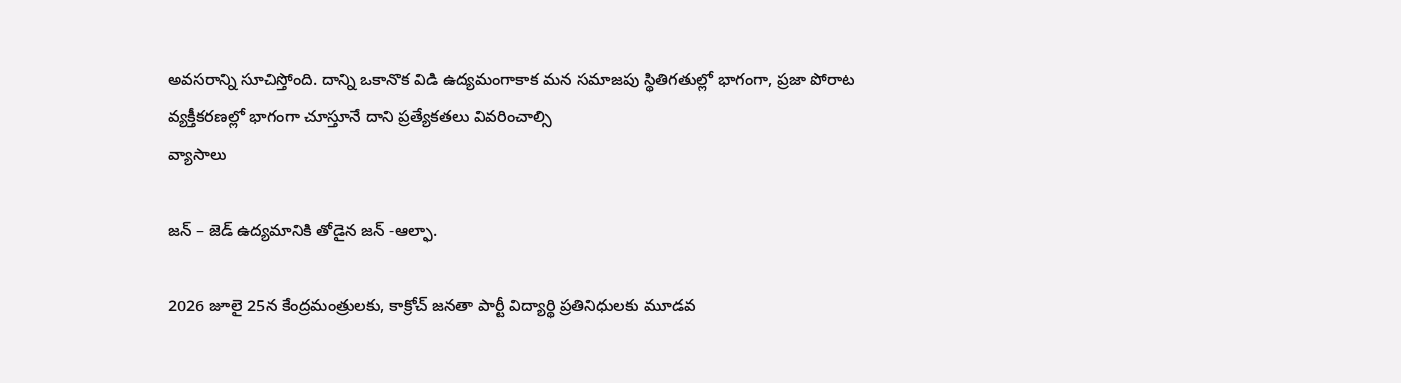అవ‌స‌రాన్ని సూచిస్తోంది. దాన్ని ఒకానొక విడి ఉద్య‌మంగాకాక మ‌న స‌మాజపు స్థితిగ‌తుల్లో భాగంగా, ప్ర‌జా పోరాట వ్య‌క్తీక‌ర‌ణ‌ల్లో భాగంగా చూస్తూనే దాని ప్ర‌త్యేక‌త‌లు వివ‌రించాల్సి
వ్యాసాలు

జన్ – జెడ్ ఉద్యమానికి తోడైన జన్ -ఆల్ఫా.

2026 జూలై 25న కేంద్రమంత్రులకు, కాక్రోచ్ జనతా పార్టీ విద్యార్థి ప్రతినిధులకు మూడవ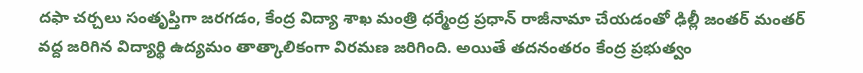దఫా చర్చలు సంతృప్తిగా జరగడం, కేంద్ర విద్యా శాఖ మంత్రి ధర్మేంద్ర ప్రధాన్ రాజీనామా చేయడంతో ఢిల్లీ జంతర్ మంతర్ వద్ద జరిగిన విద్యార్థి ఉద్యమం తాత్కాలికంగా విరమణ జరిగింది. అయితే తదనంతరం కేంద్ర ప్రభుత్వం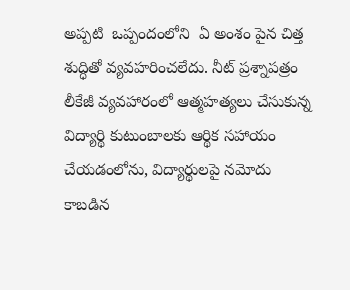అప్పటి  ఒప్పందంలోని  ఏ అంశం పైన చిత్త శుద్ధితో వ్యవహరించలేదు. నీట్ ప్రశ్నాపత్రం లీకేజీ వ్యవహారంలో ఆత్మహత్యలు చేసుకున్న విద్యార్థి కుటుంబాలకు ఆర్థిక సహాయం చేయడంలోను, విద్యార్థులపై నమోదు కాబడిన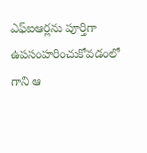ఎఫ్ఐఆర్లను పూర్తిగా ఉపసంహరించుకోవడంలో గాని ఆ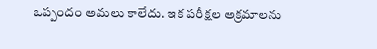ఒప్పందం అమలు కాలేదు. ఇక పరీక్షల అక్రమాలను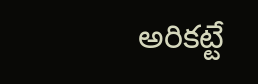అరికట్టే